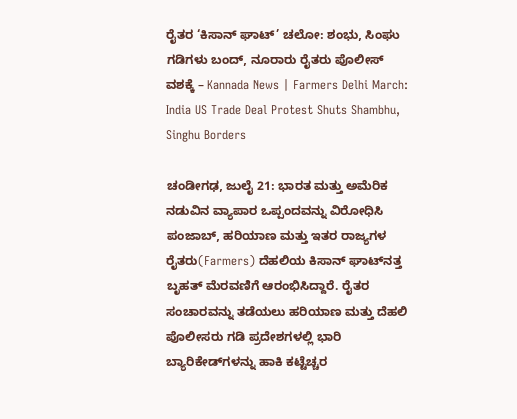ರೈತರ ‘ಕಿಸಾನ್ ಘಾಟ್’ ಚಲೋ: ಶಂಭು, ಸಿಂಘು ಗಡಿಗಳು ಬಂದ್, ನೂರಾರು ರೈತರು ಪೊಲೀಸ್ ವಶಕ್ಕೆ – Kannada News | Farmers Delhi March: India US Trade Deal Protest Shuts Shambhu, Singhu Borders

ಚಂಡೀಗಢ, ಜುಲೈ 21: ಭಾರತ ಮತ್ತು ಅಮೆರಿಕ ನಡುವಿನ ವ್ಯಾಪಾರ ಒಪ್ಪಂದವನ್ನು ವಿರೋಧಿಸಿ ಪಂಜಾಬ್, ಹರಿಯಾಣ ಮತ್ತು ಇತರ ರಾಜ್ಯಗಳ ರೈತರು(Farmers) ದೆಹಲಿಯ ಕಿಸಾನ್ ಘಾಟ್‌ನತ್ತ ಬೃಹತ್ ಮೆರವಣಿಗೆ ಆರಂಭಿಸಿದ್ದಾರೆ. ರೈತರ ಸಂಚಾರವನ್ನು ತಡೆಯಲು ಹರಿಯಾಣ ಮತ್ತು ದೆಹಲಿ ಪೊಲೀಸರು ಗಡಿ ಪ್ರದೇಶಗಳಲ್ಲಿ ಭಾರಿ ಬ್ಯಾರಿಕೇಡ್‌ಗಳನ್ನು ಹಾಕಿ ಕಟ್ಟೆಚ್ಚರ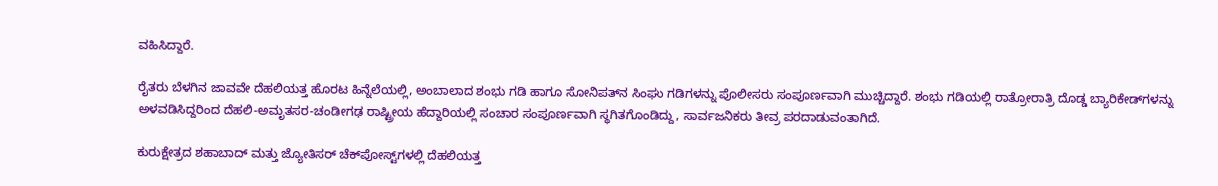ವಹಿಸಿದ್ದಾರೆ.

ರೈತರು ಬೆಳಗಿನ ಜಾವವೇ ದೆಹಲಿಯತ್ತ ಹೊರಟ ಹಿನ್ನೆಲೆಯಲ್ಲಿ, ಅಂಬಾಲಾದ ಶಂಭು ಗಡಿ ಹಾಗೂ ಸೋನಿಪತ್‌ನ ಸಿಂಘು ಗಡಿಗಳನ್ನು ಪೊಲೀಸರು ಸಂಪೂರ್ಣವಾಗಿ ಮುಚ್ಚಿದ್ದಾರೆ. ಶಂಭು ಗಡಿಯಲ್ಲಿ ರಾತ್ರೋರಾತ್ರಿ ದೊಡ್ಡ ಬ್ಯಾರಿಕೇಡ್‌ಗಳನ್ನು ಅಳವಡಿಸಿದ್ದರಿಂದ ದೆಹಲಿ-ಅಮೃತಸರ-ಚಂಡೀಗಢ ರಾಷ್ಟ್ರೀಯ ಹೆದ್ದಾರಿಯಲ್ಲಿ ಸಂಚಾರ ಸಂಪೂರ್ಣವಾಗಿ ಸ್ಥಗಿತಗೊಂಡಿದ್ದು, ಸಾರ್ವಜನಿಕರು ತೀವ್ರ ಪರದಾಡುವಂತಾಗಿದೆ.

ಕುರುಕ್ಷೇತ್ರದ ಶಹಾಬಾದ್ ಮತ್ತು ಜ್ಯೋತಿಸರ್ ಚೆಕ್‌ಪೋಸ್ಟ್‌ಗಳಲ್ಲಿ ದೆಹಲಿಯತ್ತ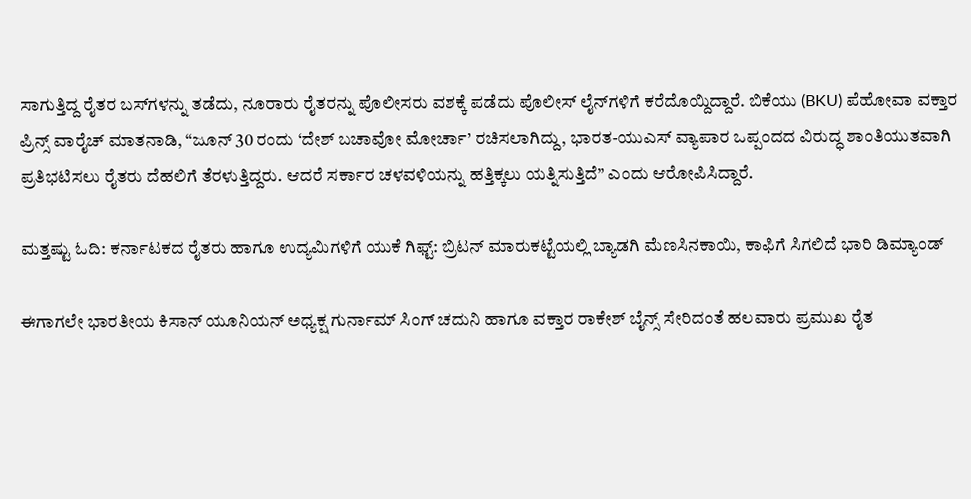ಸಾಗುತ್ತಿದ್ದ ರೈತರ ಬಸ್‌ಗಳನ್ನು ತಡೆದು, ನೂರಾರು ರೈತರನ್ನು ಪೊಲೀಸರು ವಶಕ್ಕೆ ಪಡೆದು ಪೊಲೀಸ್ ಲೈನ್‌ಗಳಿಗೆ ಕರೆದೊಯ್ದಿದ್ದಾರೆ. ಬಿಕೆಯು (BKU) ಪೆಹೋವಾ ವಕ್ತಾರ ಪ್ರಿನ್ಸ್ ವಾರೈಚ್ ಮಾತನಾಡಿ, “ಜೂನ್ 30 ರಂದು ‘ದೇಶ್ ಬಚಾವೋ ಮೋರ್ಚಾ’ ರಚಿಸಲಾಗಿದ್ದು, ಭಾರತ-ಯುಎಸ್ ವ್ಯಾಪಾರ ಒಪ್ಪಂದದ ವಿರುದ್ಧ ಶಾಂತಿಯುತವಾಗಿ ಪ್ರತಿಭಟಿಸಲು ರೈತರು ದೆಹಲಿಗೆ ತೆರಳುತ್ತಿದ್ದರು. ಆದರೆ ಸರ್ಕಾರ ಚಳವಳಿಯನ್ನು ಹತ್ತಿಕ್ಕಲು ಯತ್ನಿಸುತ್ತಿದೆ” ಎಂದು ಆರೋಪಿಸಿದ್ದಾರೆ.

ಮತ್ತಷ್ಟು ಓದಿ: ಕರ್ನಾಟಕದ ರೈತರು ಹಾಗೂ ಉದ್ಯಮಿಗಳಿಗೆ ಯುಕೆ ಗಿಫ್ಟ್: ಬ್ರಿಟನ್ ಮಾರುಕಟ್ಟೆಯಲ್ಲಿ ಬ್ಯಾಡಗಿ ಮೆಣಸಿನಕಾಯಿ, ಕಾಫಿಗೆ ಸಿಗಲಿದೆ ಭಾರಿ ಡಿಮ್ಯಾಂಡ್

ಈಗಾಗಲೇ ಭಾರತೀಯ ಕಿಸಾನ್ ಯೂನಿಯನ್ ಅಧ್ಯಕ್ಷ ಗುರ್ನಾಮ್ ಸಿಂಗ್ ಚದುನಿ ಹಾಗೂ ವಕ್ತಾರ ರಾಕೇಶ್ ಬೈನ್ಸ್ ಸೇರಿದಂತೆ ಹಲವಾರು ಪ್ರಮುಖ ರೈತ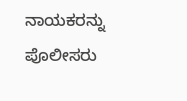ನಾಯಕರನ್ನು ಪೊಲೀಸರು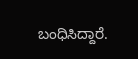ಬಂಧಿಸಿದ್ದಾರೆ.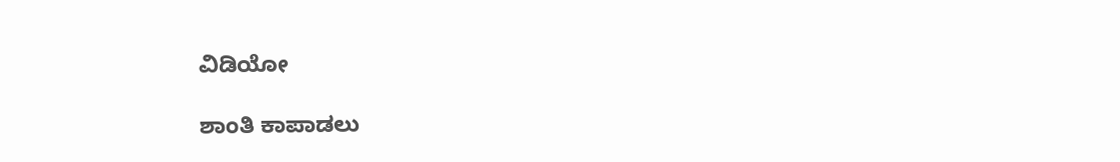ವಿಡಿಯೋ

ಶಾಂತಿ ಕಾಪಾಡಲು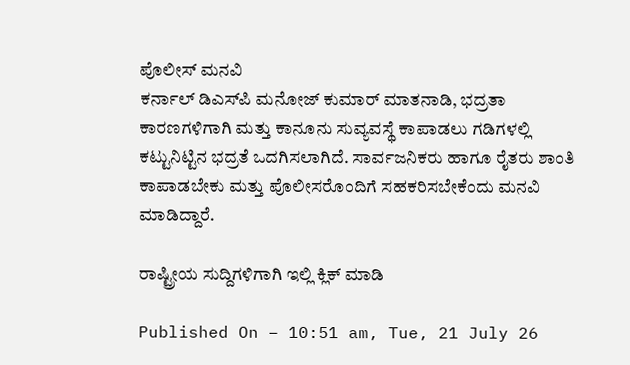ಪೊಲೀಸ್ ಮನವಿ
ಕರ್ನಾಲ್ ಡಿಎಸ್‌ಪಿ ಮನೋಜ್ ಕುಮಾರ್ ಮಾತನಾಡಿ, ಭದ್ರತಾ ಕಾರಣಗಳಿಗಾಗಿ ಮತ್ತು ಕಾನೂನು ಸುವ್ಯವಸ್ಥೆ ಕಾಪಾಡಲು ಗಡಿಗಳಲ್ಲಿ ಕಟ್ಟುನಿಟ್ಟಿನ ಭದ್ರತೆ ಒದಗಿಸಲಾಗಿದೆ. ಸಾರ್ವಜನಿಕರು ಹಾಗೂ ರೈತರು ಶಾಂತಿ ಕಾಪಾಡಬೇಕು ಮತ್ತು ಪೊಲೀಸರೊಂದಿಗೆ ಸಹಕರಿಸಬೇಕೆಂದು ಮನವಿ ಮಾಡಿದ್ದಾರೆ.

ರಾಷ್ಟ್ರೀಯ ಸುದ್ದಿಗಳಿಗಾಗಿ ಇಲ್ಲಿ ಕ್ಲಿಕ್ ಮಾಡಿ

Published On – 10:51 am, Tue, 21 July 26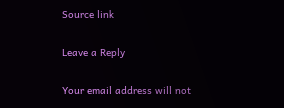Source link

Leave a Reply

Your email address will not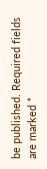be published. Required fields are marked *